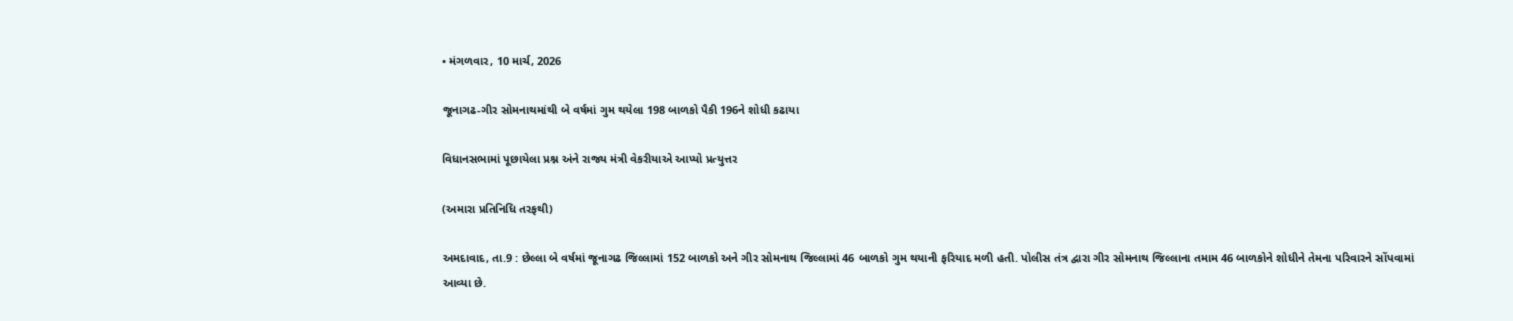• મંગળવાર, 10 માર્ચ, 2026

જૂનાગઢ-ગીર સોમનાથમાંથી બે વર્ષમાં ગુમ થયેલા 198 બાળકો પૈકી 196ને શોધી કઢાયા

વિધાનસભામાં પૂછાયેલા પ્રશ્ન અંને રાજ્ય મંત્રી વેકરીયાએ આપ્યો પ્રત્યુત્તર

(અમારા પ્રતિનિધિ તરફથી)

અમદાવાદ, તા.9 : છેલ્લા બે વર્ષમાં જૂનાગઢ જિલ્લામાં 152 બાળકો અને ગીર સોમનાથ જિલ્લામાં 46 બાળકો ગુમ થયાની ફરિયાદ મળી હતી. પોલીસ તંત્ર દ્વારા ગીર સોમનાથ જિલ્લાના તમામ 46 બાળકોને શોધીને તેમના પરિવારને સોંપવામાં આવ્યા છે.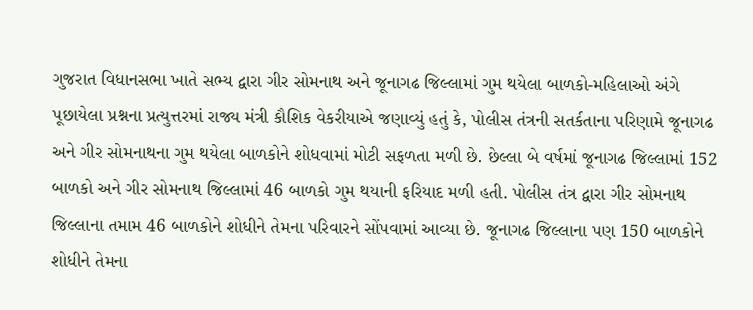ગુજરાત વિધાનસભા ખાતે સભ્ય દ્વારા ગીર સોમનાથ અને જૂનાગઢ જિલ્લામાં ગુમ થયેલા બાળકો-મહિલાઓ અંગે પૂછાયેલા પ્રશ્નના પ્રત્યુત્તરમાં રાજ્ય મંત્રી કૌશિક વેકરીયાએ જણાવ્યું હતું કે, પોલીસ તંત્રની સતર્કતાના પરિણામે જૂનાગઢ અને ગીર સોમનાથના ગુમ થયેલા બાળકોને શોધવામાં મોટી સફળતા મળી છે. છેલ્લા બે વર્ષમાં જૂનાગઢ જિલ્લામાં 152 બાળકો અને ગીર સોમનાથ જિલ્લામાં 46 બાળકો ગુમ થયાની ફરિયાદ મળી હતી. પોલીસ તંત્ર દ્વારા ગીર સોમનાથ જિલ્લાના તમામ 46 બાળકોને શોધીને તેમના પરિવારને સોંપવામાં આવ્યા છે. જૂનાગઢ જિલ્લાના પણ 150 બાળકોને શોધીને તેમના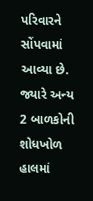પરિવારને સોંપવામાં આવ્યા છે. જ્યારે અન્ય 2 બાળકોની શોધખોળ હાલમાં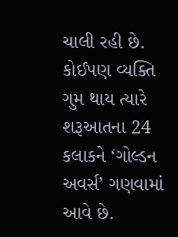ચાલી રહી છે. કોઈપણ વ્યક્તિ ગુમ થાય ત્યારે શરૂઆતના 24 કલાકને ‘ગોલ્ડન અવર્સ’ ગણવામાં આવે છે.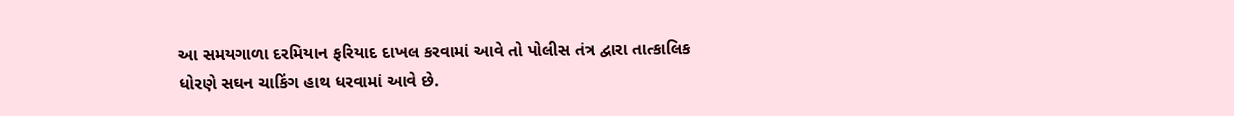આ સમયગાળા દરમિયાન ફરિયાદ દાખલ કરવામાં આવે તો પોલીસ તંત્ર દ્વારા તાત્કાલિક ધોરણે સઘન ચાકિંગ હાથ ધરવામાં આવે છે.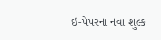ઇ-પેપરના નવા શુલ્ક